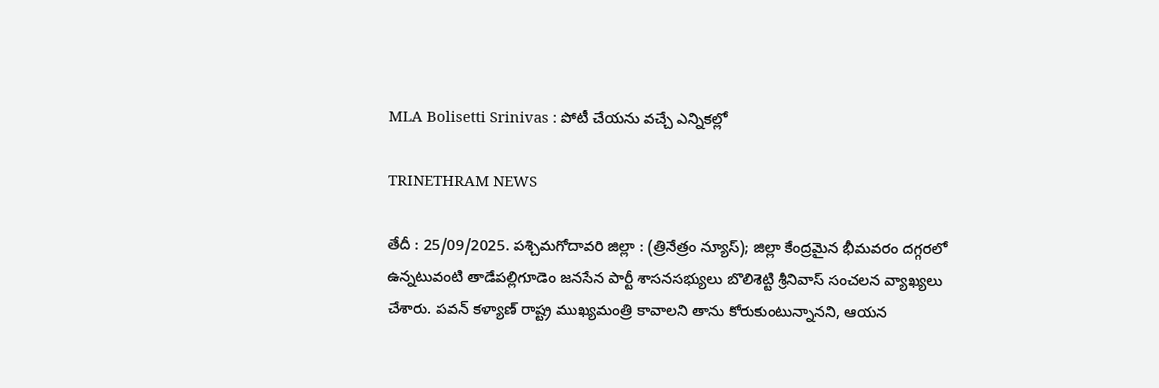MLA Bolisetti Srinivas : పోటీ చేయను వచ్చే ఎన్నికల్లో

TRINETHRAM NEWS

తేదీ : 25/09/2025. పశ్చిమగోదావరి జిల్లా : (త్రినేత్రం న్యూస్); జిల్లా కేంద్రమైన భీమవరం దగ్గరలో ఉన్నటువంటి తాడేపల్లిగూడెం జనసేన పార్టీ శాసనసభ్యులు బొలిశెట్టి శ్రీనివాస్ సంచలన వ్యాఖ్యలు చేశారు. పవన్ కళ్యాణ్ రాష్ట్ర ముఖ్యమంత్రి కావాలని తాను కోరుకుంటున్నానని, ఆయన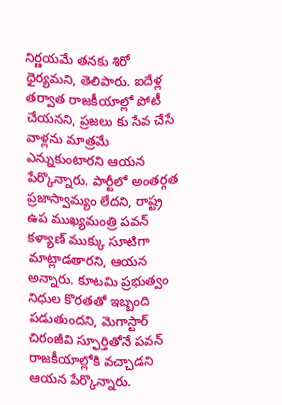నిర్ణయమే తనకు శిరో ధైర్యమని, తెలిపారు. ఐదేళ్ల తర్వాత రాజకీయాల్లో పోటీ చేయనని, ప్రజలు కు సేవ చేసే వాళ్లను మాత్రమే ఎన్నుకుంటారని ఆయన పేర్కొన్నారు. పార్టీలో అంతర్గత ప్రజాస్వామ్యం లేదని, రాష్ట్ర ఉప ముఖ్యమంత్రి పవన్ కళ్యాణ్ ముక్కు సూటిగా మాట్లాడతారని, ఆయన అన్నారు. కూటమి ప్రభుత్వం నిధుల కొరతతో ఇబ్బంది పడుతుందని, మెగాస్టార్ చిరంజీవి స్ఫూర్తితోనే పవన్ రాజకీయాల్లోకి వచ్చాడని ఆయన పేర్కొన్నారు.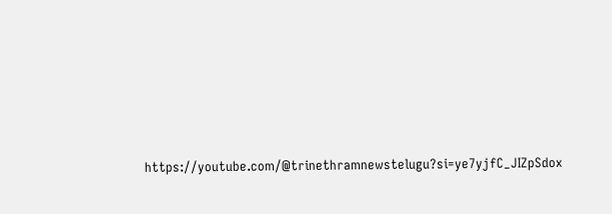https://youtube.com/@trinethramnewstelugu?si=ye7yjfC_JIZpSdox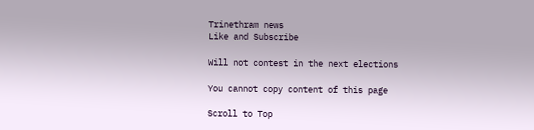Trinethram news
Like and Subscribe

Will not contest in the next elections

You cannot copy content of this page

Scroll to Top